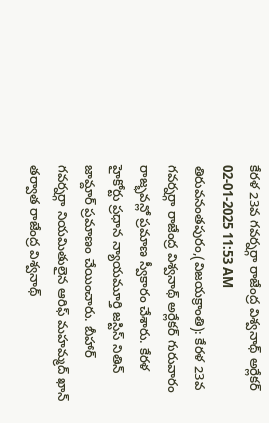కేరళ 23వ గవర్నర్గా రాజేంద్ర విశ్వనాథ్ అర్లేకర్
02-01-2025 11:53 AM
తిరువనంతపురం,(విజయక్రాంతి): కేరళ 23వ గవర్నర్గా రాజేంద్ర విశ్వనాథ్ అర్లేకర్ గురువారం రాజ్భవన్లో ప్రమాణ స్వీకారం చేశారు. కేరళ హైకోర్టు ప్రధాన న్యాయమూర్తి జస్టిస్ నితిన్ జామ్దార్ ప్రమాణం చేయించారు. బీహార్ గవర్నర్గా నియమితులైన ఆరిఫ్ మహమ్మద్ ఖాన్ తర్వాత రాజేంద్ర విశ్వనాథ్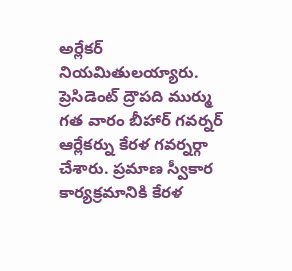అర్లేకర్ నియమితులయ్యారు. ప్రెసిడెంట్ ద్రౌపది ముర్ము గత వారం బీహార్ గవర్నర్ ఆర్లేకర్ను కేరళ గవర్నర్గా చేశారు. ప్రమాణ స్వీకార కార్యక్రమానికి కేరళ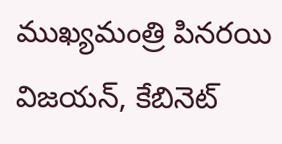ముఖ్యమంత్రి పినరయి విజయన్, కేబినెట్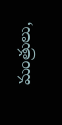మంత్రులు,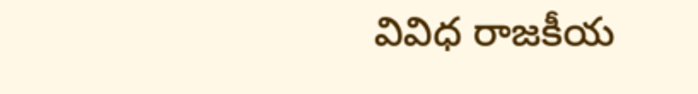వివిధ రాజకీయ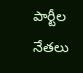పార్టీల నేతలు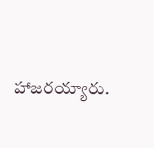హాజరయ్యారు.